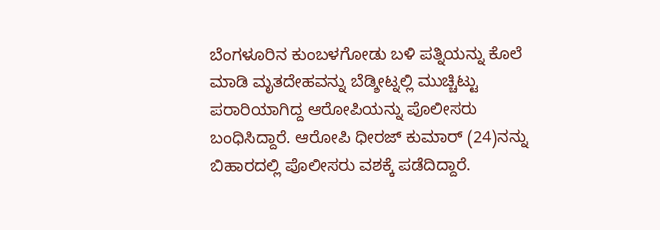ಬೆಂಗಳೂರಿನ ಕುಂಬಳಗೋಡು ಬಳಿ ಪತ್ನಿಯನ್ನು ಕೊಲೆ ಮಾಡಿ ಮೃತದೇಹವನ್ನು ಬೆಡ್ಶೀಟ್ನಲ್ಲಿ ಮುಚ್ಚಿಟ್ಟು ಪರಾರಿಯಾಗಿದ್ದ ಆರೋಪಿಯನ್ನು ಪೊಲೀಸರು ಬಂಧಿಸಿದ್ದಾರೆ. ಆರೋಪಿ ಧೀರಜ್ ಕುಮಾರ್ (24)ನನ್ನು ಬಿಹಾರದಲ್ಲಿ ಪೊಲೀಸರು ವಶಕ್ಕೆ ಪಡೆದಿದ್ದಾರೆ.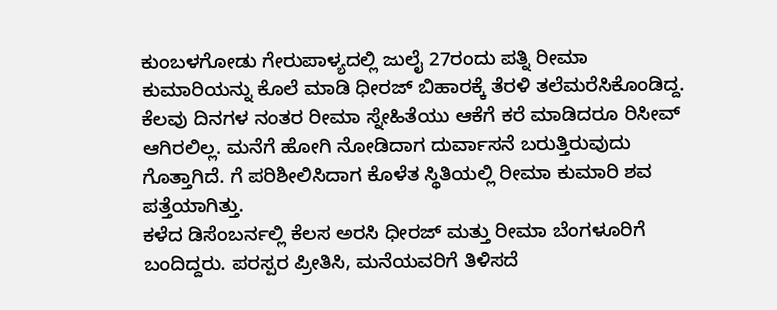ಕುಂಬಳಗೋಡು ಗೇರುಪಾಳ್ಯದಲ್ಲಿ ಜುಲೈ 27ರಂದು ಪತ್ನಿ ರೀಮಾ ಕುಮಾರಿಯನ್ನು ಕೊಲೆ ಮಾಡಿ ಧೀರಜ್ ಬಿಹಾರಕ್ಕೆ ತೆರಳಿ ತಲೆಮರೆಸಿಕೊಂಡಿದ್ದ. ಕೆಲವು ದಿನಗಳ ನಂತರ ರೀಮಾ ಸ್ನೇಹಿತೆಯು ಆಕೆಗೆ ಕರೆ ಮಾಡಿದರೂ ರಿಸೀವ್ ಆಗಿರಲಿಲ್ಲ. ಮನೆಗೆ ಹೋಗಿ ನೋಡಿದಾಗ ದುರ್ವಾಸನೆ ಬರುತ್ತಿರುವುದು ಗೊತ್ತಾಗಿದೆ. ಗೆ ಪರಿಶೀಲಿಸಿದಾಗ ಕೊಳೆತ ಸ್ಥಿತಿಯಲ್ಲಿ ರೀಮಾ ಕುಮಾರಿ ಶವ ಪತ್ತೆಯಾಗಿತ್ತು.
ಕಳೆದ ಡಿಸೆಂಬರ್ನಲ್ಲಿ ಕೆಲಸ ಅರಸಿ ಧೀರಜ್ ಮತ್ತು ರೀಮಾ ಬೆಂಗಳೂರಿಗೆ ಬಂದಿದ್ದರು. ಪರಸ್ಪರ ಪ್ರೀತಿಸಿ, ಮನೆಯವರಿಗೆ ತಿಳಿಸದೆ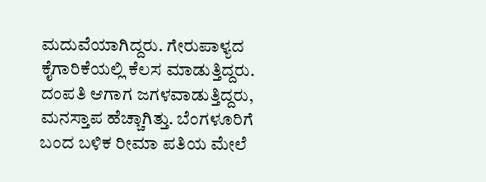ಮದುವೆಯಾಗಿದ್ದರು. ಗೇರುಪಾಳ್ಯದ ಕೈಗಾರಿಕೆಯಲ್ಲಿ ಕೆಲಸ ಮಾಡುತ್ತಿದ್ದರು. ದಂಪತಿ ಆಗಾಗ ಜಗಳವಾಡುತ್ತಿದ್ದರು, ಮನಸ್ತಾಪ ಹೆಚ್ಚಾಗಿತ್ತು. ಬೆಂಗಳೂರಿಗೆ ಬಂದ ಬಳಿಕ ರೀಮಾ ಪತಿಯ ಮೇಲೆ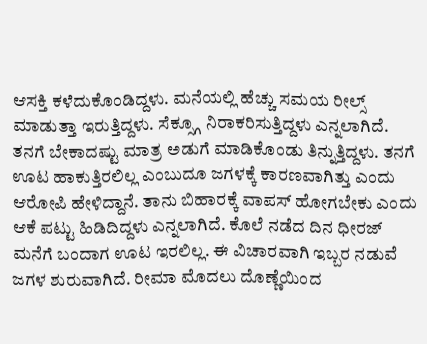ಆಸಕ್ತಿ ಕಳೆದುಕೊಂಡಿದ್ದಳು. ಮನೆಯಲ್ಲಿ ಹೆಚ್ಚು ಸಮಯ ರೀಲ್ಸ್ ಮಾಡುತ್ತಾ ಇರುತ್ತಿದ್ದಳು. ಸೆಕ್ಸ್ಗೂ ನಿರಾಕರಿಸುತ್ತಿದ್ದಳು ಎನ್ನಲಾಗಿದೆ.
ತನಗೆ ಬೇಕಾದಷ್ಟು ಮಾತ್ರ ಅಡುಗೆ ಮಾಡಿಕೊಂಡು ತಿನ್ನುತ್ತಿದ್ದಳು. ತನಗೆ ಊಟ ಹಾಕುತ್ತಿರಲಿಲ್ಲ ಎಂಬುದೂ ಜಗಳಕ್ಕೆ ಕಾರಣವಾಗಿತ್ತು ಎಂದು ಆರೋಪಿ ಹೇಳಿದ್ದಾನೆ. ತಾನು ಬಿಹಾರಕ್ಕೆ ವಾಪಸ್ ಹೋಗಬೇಕು ಎಂದು ಆಕೆ ಪಟ್ಟು ಹಿಡಿದಿದ್ದಳು ಎನ್ನಲಾಗಿದೆ. ಕೊಲೆ ನಡೆದ ದಿನ ಧೀರಜ್ ಮನೆಗೆ ಬಂದಾಗ ಊಟ ಇರಲಿಲ್ಲ. ಈ ವಿಚಾರವಾಗಿ ಇಬ್ಬರ ನಡುವೆ ಜಗಳ ಶುರುವಾಗಿದೆ. ರೀಮಾ ಮೊದಲು ದೊಣ್ಣೆಯಿಂದ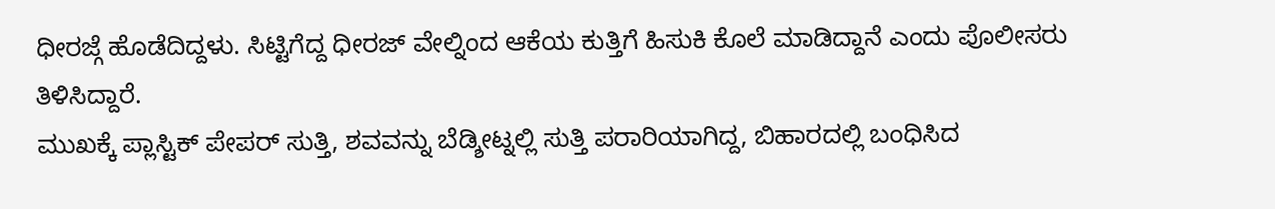ಧೀರಜ್ಗೆ ಹೊಡೆದಿದ್ದಳು. ಸಿಟ್ಟಿಗೆದ್ದ ಧೀರಜ್ ವೇಲ್ನಿಂದ ಆಕೆಯ ಕುತ್ತಿಗೆ ಹಿಸುಕಿ ಕೊಲೆ ಮಾಡಿದ್ದಾನೆ ಎಂದು ಪೊಲೀಸರು ತಿಳಿಸಿದ್ದಾರೆ.
ಮುಖಕ್ಕೆ ಪ್ಲಾಸ್ಟಿಕ್ ಪೇಪರ್ ಸುತ್ತಿ, ಶವವನ್ನು ಬೆಡ್ಶೀಟ್ನಲ್ಲಿ ಸುತ್ತಿ ಪರಾರಿಯಾಗಿದ್ದ, ಬಿಹಾರದಲ್ಲಿ ಬಂಧಿಸಿದ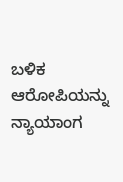ಬಳಿಕ ಆರೋಪಿಯನ್ನು ನ್ಯಾಯಾಂಗ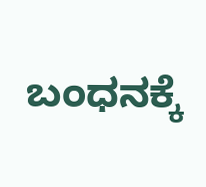ಬಂಧನಕ್ಕೆ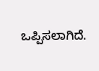ಒಪ್ಪಿಸಲಾಗಿದೆ.